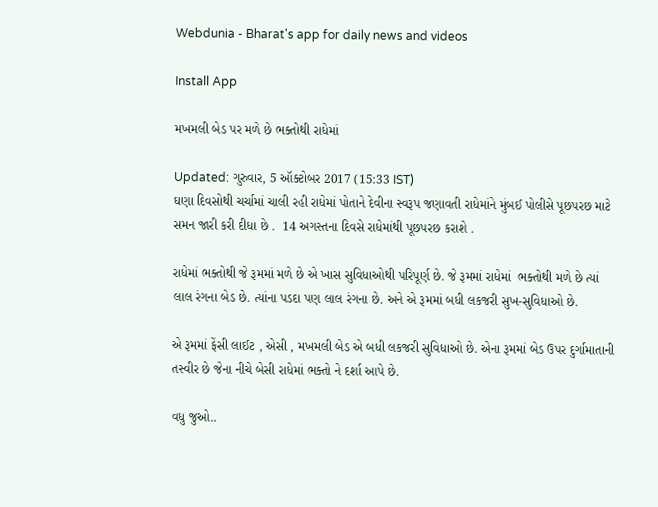Webdunia - Bharat's app for daily news and videos

Install App

મખમલી બેડ પર મળે છે ભક્તોથી રાધેમાં

Updated: ગુરુવાર, 5 ઑક્ટોબર 2017 (15:33 IST)
ઘણા દિવસોથી ચર્ચામાં ચાલી રહી રાધેમાં પોતાને દેવીના સ્વરૂપ જણાવતી રાધેમાંને મુંબઈ પોલીસે પૂછપરછ માટે સમન જારી કરી દીધા છે .  14 અગસ્તના દિવસે રાધેમાંથી પૂછપરછ કરાશે .

રાધેમાં ભક્તોથી જે રૂમમાં મળે છે એ ખાસ સુવિધાઓથી પરિપૂર્ણ છે. જે રૂમમાં રાધેમાં  ભક્તોથી મળે છે ત્યાં લાલ રંગના બેડ છે. ત્યાંના પડદા પણ લાલ રંગના છે. અને એ રૂમમાં બધી લકજરી સુખ-સુવિધાઓ છે.

એ રૂમમાં ફેંસી લાઈટ , એસી , મખમલી બેડ એ બધી લકજરી સુવિધાઓ છે. એના રૂમમાં બેડ ઉપર દુર્ગામાતાની તસ્વીર છે જેના નીચે બેસી રાધેમાં ભક્તો ને દર્શા આપે છે.

વધુ જુઓ..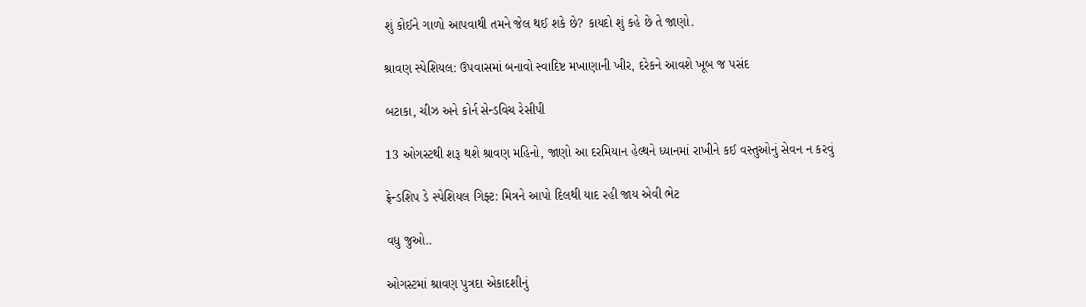શું કોઈને ગાળો આપવાથી તમને જેલ થઈ શકે છે? કાયદો શું કહે છે તે જાણો.

શ્રાવણ સ્પેશિયલ: ઉપવાસમાં બનાવો સ્વાદિષ્ટ મખાણાની ખીર, દરેકને આવશે ખૂબ જ પસંદ

બટાકા, ચીઝ અને કોર્ન સેન્ડવિચ રેસીપી

13 ઓગસ્ટથી શરૂ થશે શ્રાવણ મહિનો, જાણો આ દરમિયાન હેલ્થને ધ્યાનમાં રાખીને કઈ વસ્તુઓનું સેવન ન કરવું

ફ્રેન્ડશિપ ડે સ્પેશિયલ ગિફ્ટ: મિત્રને આપો દિલથી યાદ રહી જાય એવી ભેટ

વધુ જુઓ..

ઓગસ્ટમાં શ્રાવણ પુત્રદા એકાદશીનું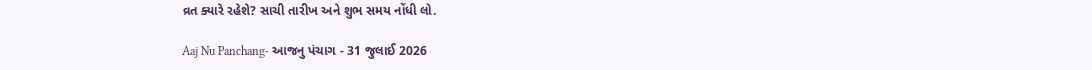વ્રત ક્યારે રહેશે? સાચી તારીખ અને શુભ સમય નોંધી લો.

Aaj Nu Panchang- આજનુ પંચાગ - 31 જુલાઈ 2026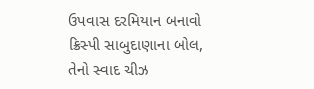ઉપવાસ દરમિયાન બનાવો ક્રિસ્પી સાબુદાણાના બોલ, તેનો સ્વાદ ચીઝ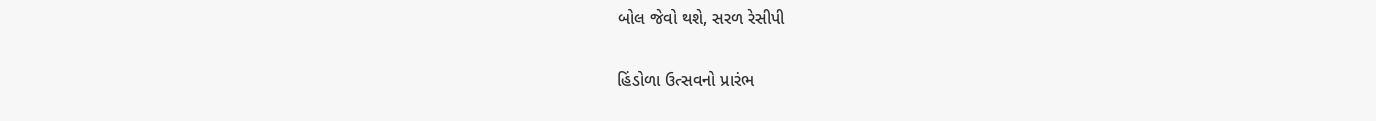બોલ જેવો થશે, સરળ રેસીપી

હિંડોળા ઉત્સવનો પ્રારંભ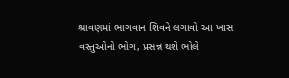શ્રાવણમાં ભાગવાન શિવને લગાવો આ ખાસ વસ્તુઓનો ભોગ, પ્રસન્ન થશે ભોલે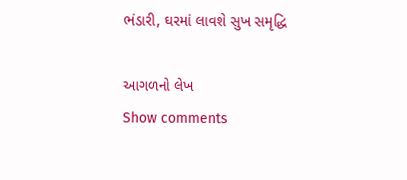ભંડારી, ઘરમાં લાવશે સુખ સમૃદ્ધિ

આગળનો લેખ
Show comments